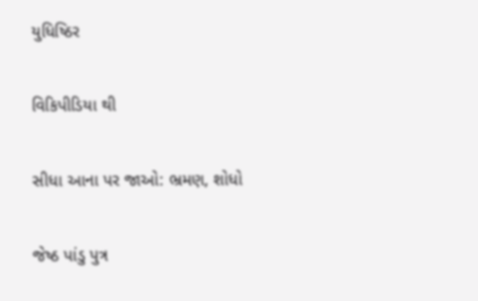યુધિષ્ઠિર

વિકિપીડિયા થી

સીધા આના પર જાઓ: ભ્રમણ, શોધો

જેષ્ઠ પાંડુ પુત્ર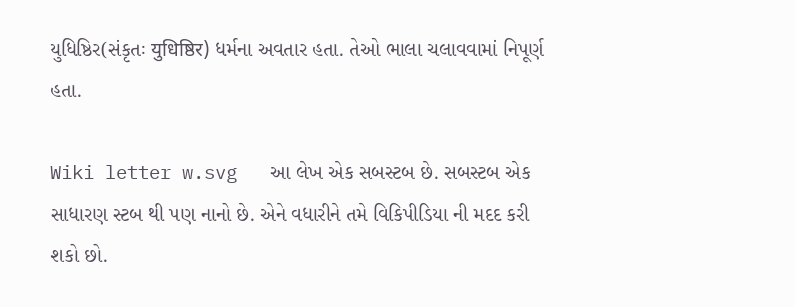યુધિષ્ઠિર(સંકૃતઃ युधिष्ठिर) ધર્મના અવતાર હતા. તેઓ ભાલા ચલાવવામાં નિપૂર્ણ હતા.

Wiki letter w.svg   આ લેખ એક સબસ્ટબ છે. સબસ્ટબ એક સાધારણ સ્ટબ થી પણ નાનો છે. એને વધારીને તમે વિકિપીડિયા ની મદદ કરી શકો છો.